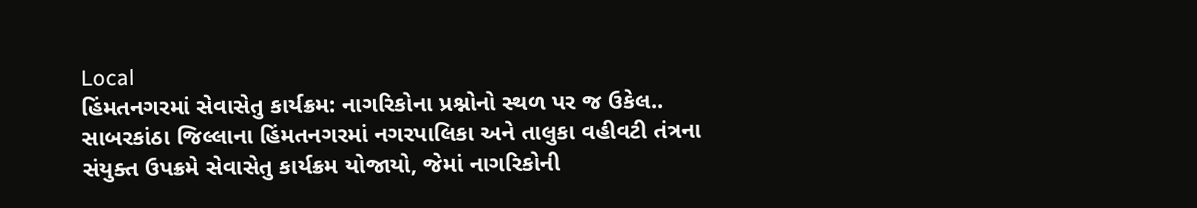Local
હિંમતનગરમાં સેવાસેતુ કાર્યક્રમ: નાગરિકોના પ્રશ્નોનો સ્થળ પર જ ઉકેલ..
સાબરકાંઠા જિલ્લાના હિંમતનગરમાં નગરપાલિકા અને તાલુકા વહીવટી તંત્રના સંયુક્ત ઉપક્રમે સેવાસેતુ કાર્યક્રમ યોજાયો, જેમાં નાગરિકોની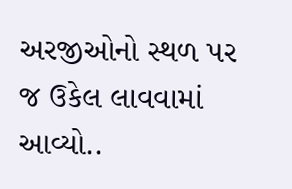અરજીઓનો સ્થળ પર જ ઉકેલ લાવવામાં આવ્યો..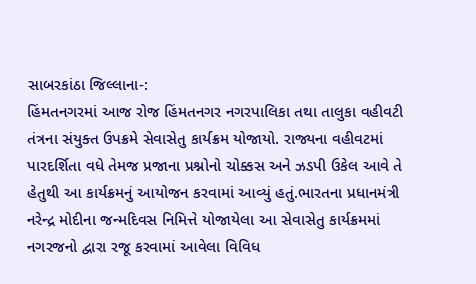સાબરકાંઠા જિલ્લાના-:
હિંમતનગરમાં આજ રોજ હિંમતનગર નગરપાલિકા તથા તાલુકા વહીવટી તંત્રના સંયુક્ત ઉપક્રમે સેવાસેતુ કાર્યક્રમ યોજાયો. રાજ્યના વહીવટમાં પારદર્શિતા વધે તેમજ પ્રજાના પ્રશ્નોનો ચોક્કસ અને ઝડપી ઉકેલ આવે તે હેતુથી આ કાર્યક્રમનું આયોજન કરવામાં આવ્યું હતું.ભારતના પ્રધાનમંત્રી નરેન્દ્ર મોદીના જન્મદિવસ નિમિત્તે યોજાયેલા આ સેવાસેતુ કાર્યક્રમમાં નગરજનો દ્વારા રજૂ કરવામાં આવેલા વિવિધ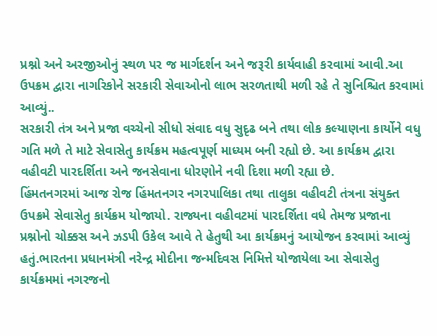પ્રશ્નો અને અરજીઓનું સ્થળ પર જ માર્ગદર્શન અને જરૂરી કાર્યવાહી કરવામાં આવી.આ ઉપક્રમ દ્વારા નાગરિકોને સરકારી સેવાઓનો લાભ સરળતાથી મળી રહે તે સુનિશ્ચિત કરવામાં આવ્યું..
સરકારી તંત્ર અને પ્રજા વચ્ચેનો સીધો સંવાદ વધુ સુદૃઢ બને તથા લોક કલ્યાણના કાર્યોને વધુ ગતિ મળે તે માટે સેવાસેતુ કાર્યક્રમ મહત્વપૂર્ણ માધ્યમ બની રહ્યો છે. આ કાર્યક્રમ દ્વારા વહીવટી પારદર્શિતા અને જનસેવાના ધોરણોને નવી દિશા મળી રહ્યા છે.
હિંમતનગરમાં આજ રોજ હિંમતનગર નગરપાલિકા તથા તાલુકા વહીવટી તંત્રના સંયુક્ત ઉપક્રમે સેવાસેતુ કાર્યક્રમ યોજાયો. રાજ્યના વહીવટમાં પારદર્શિતા વધે તેમજ પ્રજાના પ્રશ્નોનો ચોક્કસ અને ઝડપી ઉકેલ આવે તે હેતુથી આ કાર્યક્રમનું આયોજન કરવામાં આવ્યું હતું.ભારતના પ્રધાનમંત્રી નરેન્દ્ર મોદીના જન્મદિવસ નિમિત્તે યોજાયેલા આ સેવાસેતુ કાર્યક્રમમાં નગરજનો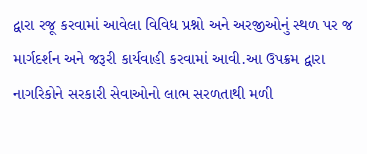દ્વારા રજૂ કરવામાં આવેલા વિવિધ પ્રશ્નો અને અરજીઓનું સ્થળ પર જ માર્ગદર્શન અને જરૂરી કાર્યવાહી કરવામાં આવી.આ ઉપક્રમ દ્વારા નાગરિકોને સરકારી સેવાઓનો લાભ સરળતાથી મળી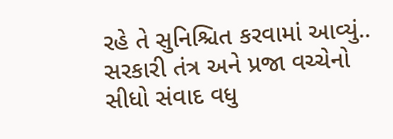રહે તે સુનિશ્ચિત કરવામાં આવ્યું..
સરકારી તંત્ર અને પ્રજા વચ્ચેનો સીધો સંવાદ વધુ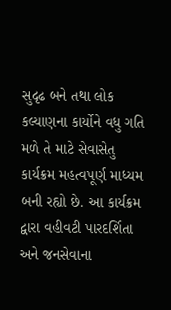સુદૃઢ બને તથા લોક કલ્યાણના કાર્યોને વધુ ગતિ મળે તે માટે સેવાસેતુ કાર્યક્રમ મહત્વપૂર્ણ માધ્યમ બની રહ્યો છે. આ કાર્યક્રમ દ્વારા વહીવટી પારદર્શિતા અને જનસેવાના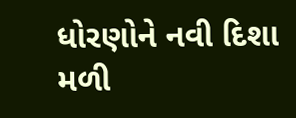ધોરણોને નવી દિશા મળી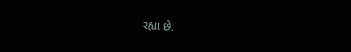રહ્યા છે.